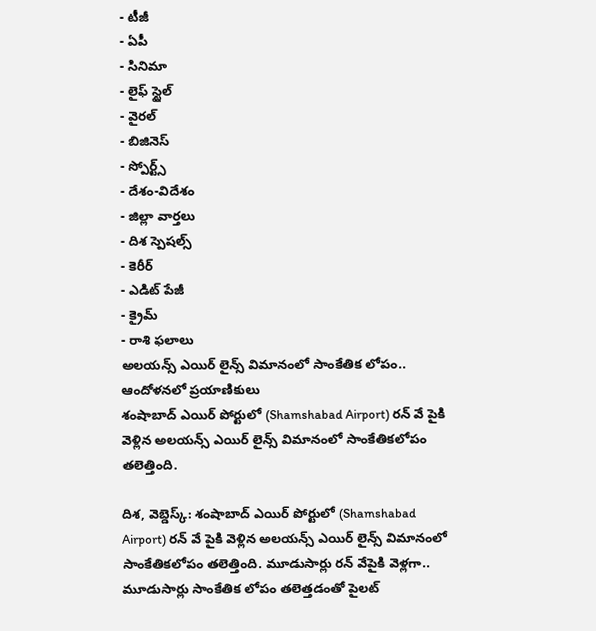- టీజీ
- ఏపీ
- సినిమా
- లైఫ్ స్టైల్
- వైరల్
- బిజినెస్
- స్పోర్ట్స్
- దేశం-విదేశం
- జిల్లా వార్తలు
- దిశ స్పెషల్స్
- కెరీర్
- ఎడిట్ పేజీ
- క్రైమ్
- రాశి ఫలాలు
అలయన్స్ ఎయిర్ లైన్స్ విమానంలో సాంకేతిక లోపం.. ఆందోళనలో ప్రయాణికులు
శంషాబాద్ ఎయిర్ పోర్టులో (Shamshabad Airport) రన్ వే పైకి వెళ్లిన అలయన్స్ ఎయిర్ లైన్స్ విమానంలో సాంకేతికలోపం తలెత్తింది.

దిశ, వెబ్డెస్క్: శంషాబాద్ ఎయిర్ పోర్టులో (Shamshabad Airport) రన్ వే పైకి వెళ్లిన అలయన్స్ ఎయిర్ లైన్స్ విమానంలో సాంకేతికలోపం తలెత్తింది. మూడుసార్లు రన్ వేపైకి వెళ్లగా.. మూడుసార్లు సాంకేతిక లోపం తలెత్తడంతో పైలట్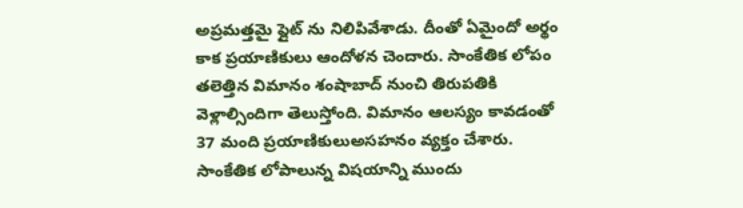అప్రమత్తమై ఫ్లైట్ ను నిలిపివేశాడు. దీంతో ఏమైందో అర్థం కాక ప్రయాణికులు ఆందోళన చెందారు. సాంకేతిక లోపం తలెత్తిన విమానం శంషాబాద్ నుంచి తిరుపతికి వెళ్లాల్సిందిగా తెలుస్తోంది. విమానం ఆలస్యం కావడంతో 37 మంది ప్రయాణికులుఅసహనం వ్యక్తం చేశారు. సాంకేతిక లోపాలున్న విషయాన్ని ముందు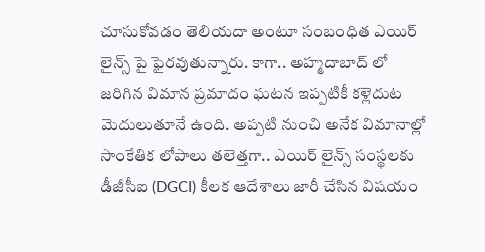చూసుకోవడం తెలియదా అంటూ సంబంధిత ఎయిర్ లైన్స్ పై ఫైరవుతున్నారు. కాగా.. అహ్మదాబాద్ లో జరిగిన విమాన ప్రమాదం ఘటన ఇప్పటికీ కళ్లెదుట మెదులుతూనే ఉంది. అప్పటి నుంచి అనేక విమానాల్లో సాంకేతిక లోపాలు తలెత్తగా.. ఎయిర్ లైన్స్ సంస్థలకు డీజీసీఐ (DGCI) కీలక ఆదేశాలు జారీ చేసిన విషయం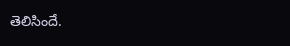తెలిసిందే.